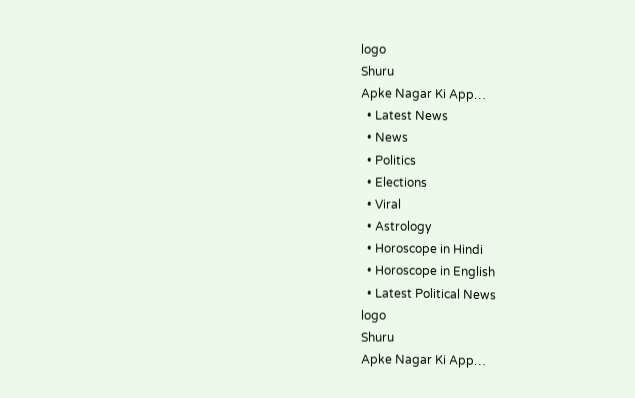logo
Shuru
Apke Nagar Ki App…
  • Latest News
  • News
  • Politics
  • Elections
  • Viral
  • Astrology
  • Horoscope in Hindi
  • Horoscope in English
  • Latest Political News
logo
Shuru
Apke Nagar Ki App…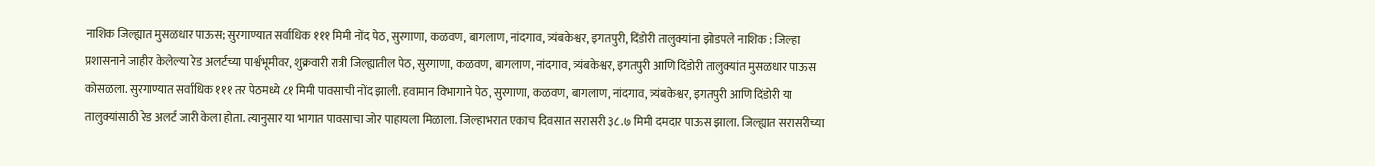नाशिक जिल्ह्यात मुसळधार पाऊस; सुरगाण्यात सर्वाधिक १११ मिमी नोंद पेठ, सुरगाणा, कळवण, बागलाण, नांदगाव, त्र्यंबकेश्वर, इगतपुरी, दिंडोरी तालुक्यांना झोडपले नाशिक : जिल्हा प्रशासनाने जाहीर केलेल्या रेड अलर्टच्या पार्श्वभूमीवर, शुक्रवारी रात्री जिल्ह्यातील पेठ, सुरगाणा, कळवण, बागलाण, नांदगाव, त्र्यंबकेश्वर, इगतपुरी आणि दिंडोरी तालुक्यांत मुसळधार पाऊस कोसळला. सुरगाण्यात सर्वाधिक १११ तर पेठमध्ये ८१ मिमी पावसाची नोंद झाली. हवामान विभागाने पेठ, सुरगाणा, कळवण, बागलाण, नांदगाव, त्र्यंबकेश्वर, इगतपुरी आणि दिंडोरी या तालुक्यांसाठी रेड अलर्ट जारी केला होता. त्यानुसार या भागात पावसाचा जोर पाहायला मिळाला. जिल्हाभरात एकाच दिवसात सरासरी ३८.७ मिमी दमदार पाऊस झाला. जिल्ह्यात सरासरीच्या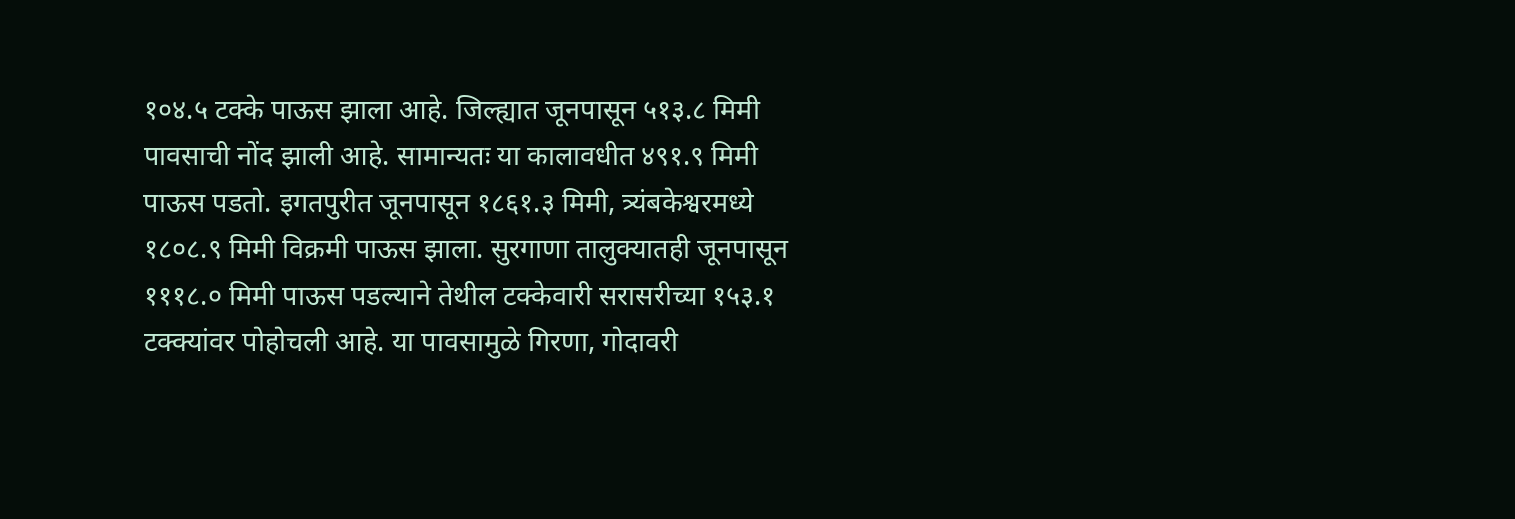१०४.५ टक्के पाऊस झाला आहे. जिल्ह्यात जूनपासून ५१३.८ मिमी पावसाची नोंद झाली आहे. सामान्यतः या कालावधीत ४९१.९ मिमी पाऊस पडतो. इगतपुरीत जूनपासून १८६१.३ मिमी, त्र्यंबकेश्वरमध्ये १८०८.९ मिमी विक्रमी पाऊस झाला. सुरगाणा तालुक्यातही जूनपासून १११८.० मिमी पाऊस पडल्याने तेथील टक्केवारी सरासरीच्या १५३.१ टक्क्यांवर पोहोचली आहे. या पावसामुळे गिरणा, गोदावरी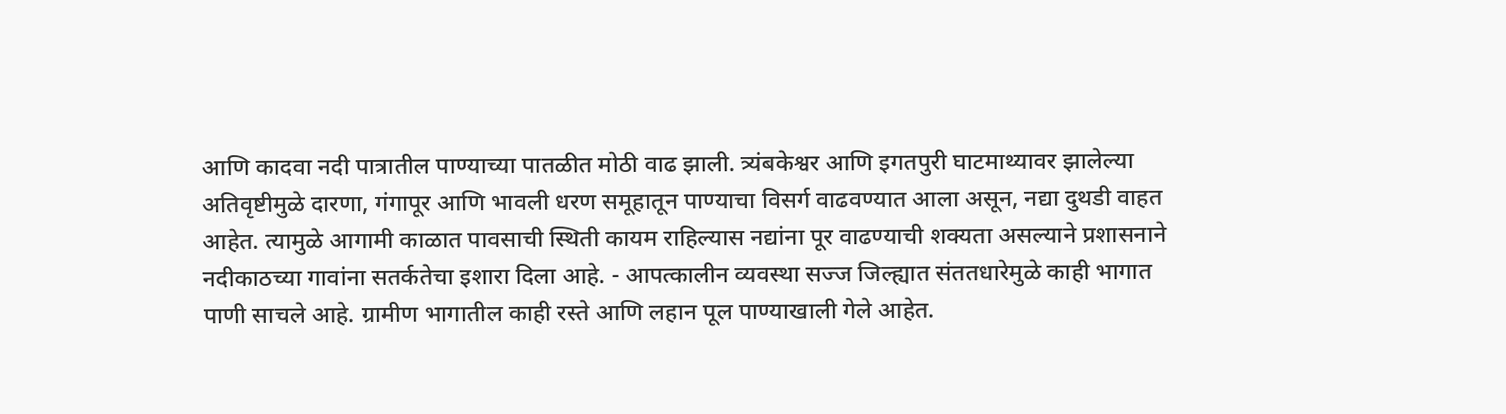आणि कादवा नदी पात्रातील पाण्याच्या पातळीत मोठी वाढ झाली. त्र्यंबकेश्वर आणि इगतपुरी घाटमाथ्यावर झालेल्या अतिवृष्टीमुळे दारणा, गंगापूर आणि भावली धरण समूहातून पाण्याचा विसर्ग वाढवण्यात आला असून, नद्या दुथडी वाहत आहेत. त्यामुळे आगामी काळात पावसाची स्थिती कायम राहिल्यास नद्यांना पूर वाढण्याची शक्यता असल्याने प्रशासनाने नदीकाठच्या गावांना सतर्कतेचा इशारा दिला आहे. - आपत्कालीन व्यवस्था सज्ज जिल्ह्यात संततधारेमुळे काही भागात पाणी साचले आहे. ग्रामीण भागातील काही रस्ते आणि लहान पूल पाण्याखाली गेले आहेत.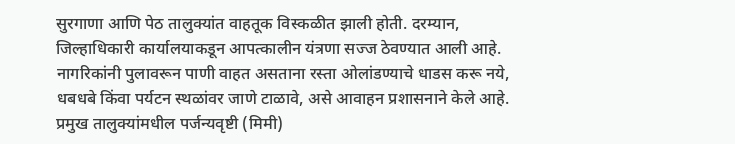सुरगाणा आणि पेठ तालुक्यांत वाहतूक विस्कळीत झाली होती. दरम्यान, जिल्हाधिकारी कार्यालयाकडून आपत्कालीन यंत्रणा सज्ज ठेवण्यात आली आहे. नागरिकांनी पुलावरून पाणी वाहत असताना रस्ता ओलांडण्याचे धाडस करू नये, धबधबे किंवा पर्यटन स्थळांवर जाणे टाळावे, असे आवाहन प्रशासनाने केले आहे. प्रमुख तालुक्यांमधील पर्जन्यवृष्टी (मिमी)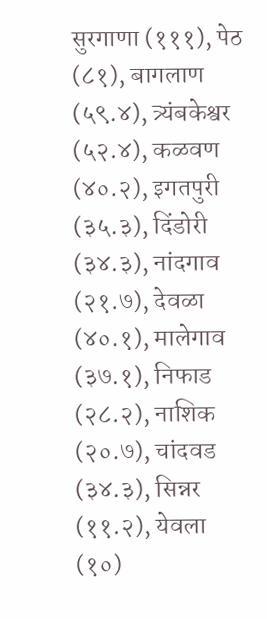सुरगाणा (१११), पेठ (८१), बागलाण (५९.४), त्र्यंबकेश्वर (५२.४), कळवण (४०.२), इगतपुरी (३५.३), दिंडोरी (३४.३), नांदगाव (२१.७), देवळा (४०.१), मालेगाव (३७.१), निफाड (२८.२), नाशिक (२०.७), चांदवड (३४.३), सिन्नर (११.२), येवला (१०)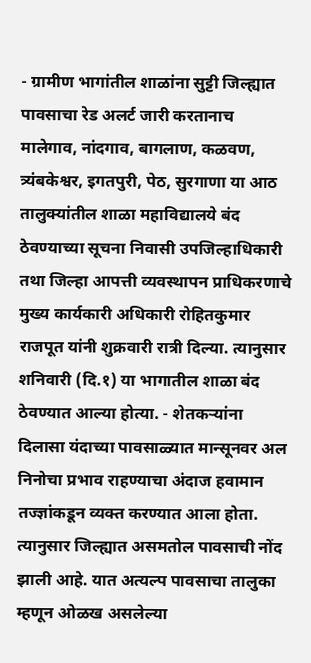- ग्रामीण भागांतील शाळांना सुट्टी जिल्ह्यात पावसाचा रेड अलर्ट जारी करतानाच मालेगाव, नांदगाव, बागलाण, कळवण, त्र्यंबकेश्वर, इगतपुरी, पेठ, सुरगाणा या आठ तालुक्यांतील शाळा महाविद्यालये बंद ठेवण्याच्या सूचना निवासी उपजिल्हाधिकारी तथा जिल्हा आपत्ती व्यवस्थापन प्राधिकरणाचे मुख्य कार्यकारी अधिकारी रोहितकुमार राजपूत यांनी शुक्रवारी रात्री दिल्या. त्यानुसार शनिवारी (दि.१) या भागातील शाळा बंद ठेवण्यात आल्या होत्या. - शेतकऱ्यांना दिलासा यंदाच्या पावसाळ्यात मान्सूनवर अल निनोचा प्रभाव राहण्याचा अंदाज हवामान तज्ज्ञांकडून व्यक्त करण्यात आला होता. त्यानुसार जिल्ह्यात असमतोल पावसाची नोंद झाली आहे. यात अत्यल्प पावसाचा तालुका म्हणून ओळख असलेल्या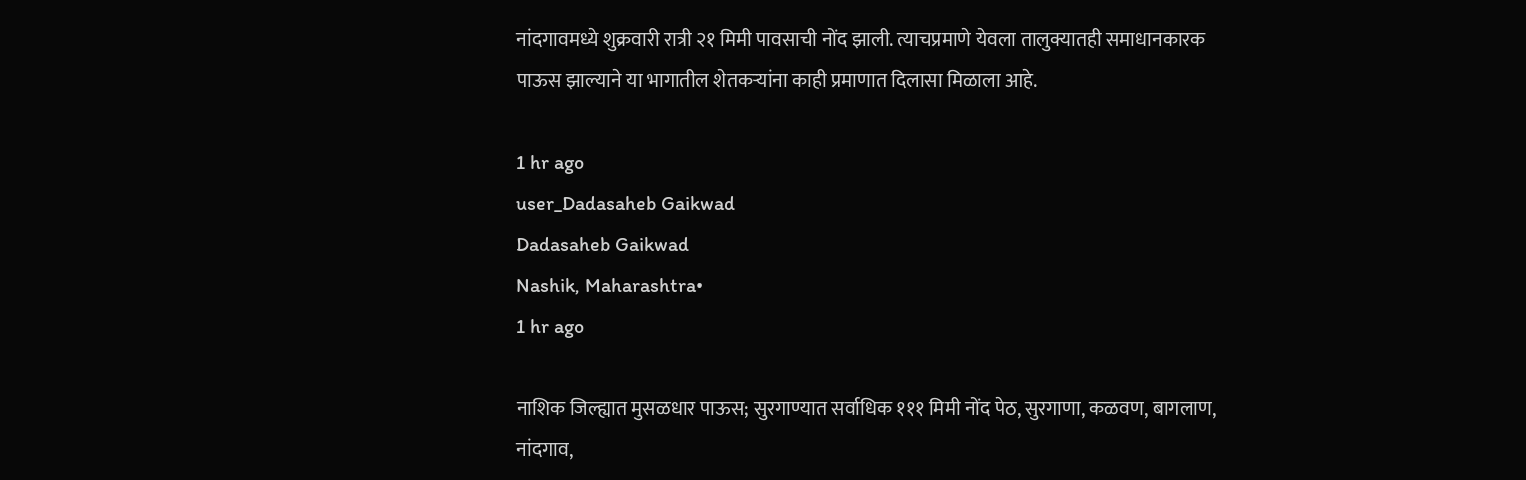नांदगावमध्ये शुक्रवारी रात्री २१ मिमी पावसाची नोंद झाली. त्याचप्रमाणे येवला तालुक्यातही समाधानकारक पाऊस झाल्याने या भागातील शेतकऱ्यांना काही प्रमाणात दिलासा मिळाला आहे.

1 hr ago
user_Dadasaheb Gaikwad
Dadasaheb Gaikwad
Nashik, Maharashtra•
1 hr ago

नाशिक जिल्ह्यात मुसळधार पाऊस; सुरगाण्यात सर्वाधिक १११ मिमी नोंद पेठ, सुरगाणा, कळवण, बागलाण, नांदगाव,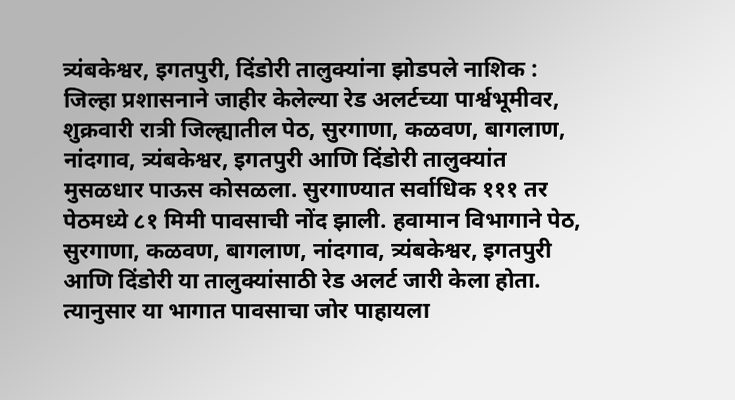त्र्यंबकेश्वर, इगतपुरी, दिंडोरी तालुक्यांना झोडपले नाशिक : जिल्हा प्रशासनाने जाहीर केलेल्या रेड अलर्टच्या पार्श्वभूमीवर, शुक्रवारी रात्री जिल्ह्यातील पेठ, सुरगाणा, कळवण, बागलाण, नांदगाव, त्र्यंबकेश्वर, इगतपुरी आणि दिंडोरी तालुक्यांत मुसळधार पाऊस कोसळला. सुरगाण्यात सर्वाधिक १११ तर पेठमध्ये ८१ मिमी पावसाची नोंद झाली. हवामान विभागाने पेठ, सुरगाणा, कळवण, बागलाण, नांदगाव, त्र्यंबकेश्वर, इगतपुरी आणि दिंडोरी या तालुक्यांसाठी रेड अलर्ट जारी केला होता. त्यानुसार या भागात पावसाचा जोर पाहायला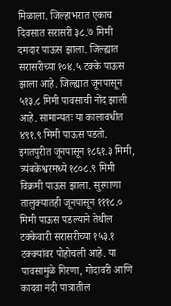मिळाला. जिल्हाभरात एकाच दिवसात सरासरी ३८.७ मिमी दमदार पाऊस झाला. जिल्ह्यात सरासरीच्या १०४.५ टक्के पाऊस झाला आहे. जिल्ह्यात जूनपासून ५१३.८ मिमी पावसाची नोंद झाली आहे. सामान्यतः या कालावधीत ४९१.९ मिमी पाऊस पडतो. इगतपुरीत जूनपासून १८६१.३ मिमी, त्र्यंबकेश्वरमध्ये १८०८.९ मिमी विक्रमी पाऊस झाला. सुरगाणा तालुक्यातही जूनपासून १११८.० मिमी पाऊस पडल्याने तेथील टक्केवारी सरासरीच्या १५३.१ टक्क्यांवर पोहोचली आहे. या पावसामुळे गिरणा, गोदावरी आणि कादवा नदी पात्रातील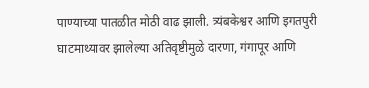पाण्याच्या पातळीत मोठी वाढ झाली. त्र्यंबकेश्वर आणि इगतपुरी घाटमाथ्यावर झालेल्या अतिवृष्टीमुळे दारणा, गंगापूर आणि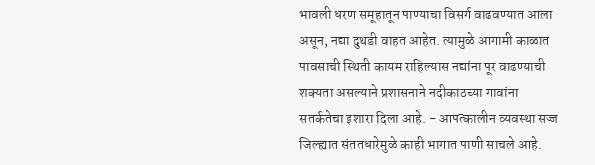भावली धरण समूहातून पाण्याचा विसर्ग वाढवण्यात आला असून, नद्या दुथडी वाहत आहेत. त्यामुळे आगामी काळात पावसाची स्थिती कायम राहिल्यास नद्यांना पूर वाढण्याची शक्यता असल्याने प्रशासनाने नदीकाठच्या गावांना सतर्कतेचा इशारा दिला आहे. - आपत्कालीन व्यवस्था सज्ज जिल्ह्यात संततधारेमुळे काही भागात पाणी साचले आहे.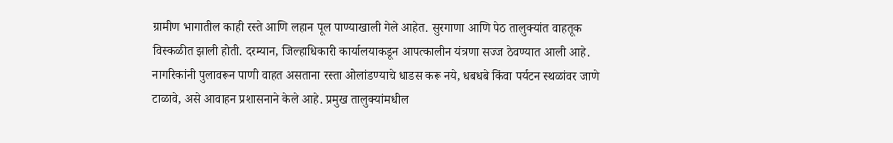ग्रामीण भागातील काही रस्ते आणि लहान पूल पाण्याखाली गेले आहेत. सुरगाणा आणि पेठ तालुक्यांत वाहतूक विस्कळीत झाली होती. दरम्यान, जिल्हाधिकारी कार्यालयाकडून आपत्कालीन यंत्रणा सज्ज ठेवण्यात आली आहे. नागरिकांनी पुलावरून पाणी वाहत असताना रस्ता ओलांडण्याचे धाडस करू नये, धबधबे किंवा पर्यटन स्थळांवर जाणे टाळावे, असे आवाहन प्रशासनाने केले आहे. प्रमुख तालुक्यांमधील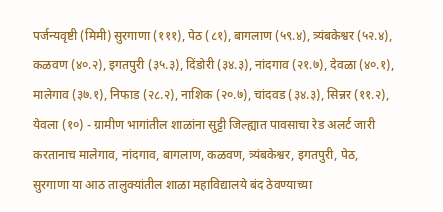पर्जन्यवृष्टी (मिमी) सुरगाणा (१११), पेठ (८१), बागलाण (५९.४), त्र्यंबकेश्वर (५२.४), कळवण (४०.२), इगतपुरी (३५.३), दिंडोरी (३४.३), नांदगाव (२१.७), देवळा (४०.१), मालेगाव (३७.१), निफाड (२८.२), नाशिक (२०.७), चांदवड (३४.३), सिन्नर (११.२), येवला (१०) - ग्रामीण भागांतील शाळांना सुट्टी जिल्ह्यात पावसाचा रेड अलर्ट जारी करतानाच मालेगाव, नांदगाव, बागलाण, कळवण, त्र्यंबकेश्वर, इगतपुरी, पेठ, सुरगाणा या आठ तालुक्यांतील शाळा महाविद्यालये बंद ठेवण्याच्या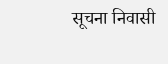सूचना निवासी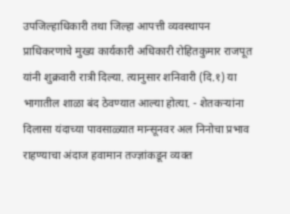उपजिल्हाधिकारी तथा जिल्हा आपत्ती व्यवस्थापन प्राधिकरणाचे मुख्य कार्यकारी अधिकारी रोहितकुमार राजपूत यांनी शुक्रवारी रात्री दिल्या. त्यानुसार शनिवारी (दि.१) या भागातील शाळा बंद ठेवण्यात आल्या होत्या. - शेतकऱ्यांना दिलासा यंदाच्या पावसाळ्यात मान्सूनवर अल निनोचा प्रभाव राहण्याचा अंदाज हवामान तज्ज्ञांकडून व्यक्त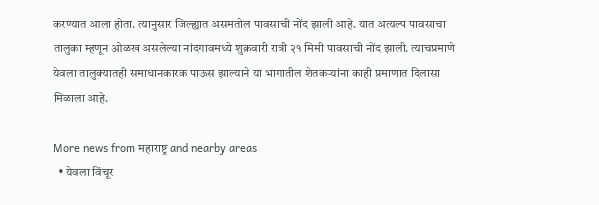करण्यात आला होता. त्यानुसार जिल्ह्यात असमतोल पावसाची नोंद झाली आहे. यात अत्यल्प पावसाचा तालुका म्हणून ओळख असलेल्या नांदगावमध्ये शुक्रवारी रात्री २१ मिमी पावसाची नोंद झाली. त्याचप्रमाणे येवला तालुक्यातही समाधानकारक पाऊस झाल्याने या भागातील शेतकऱ्यांना काही प्रमाणात दिलासा मिळाला आहे.

More news from महाराष्ट्र and nearby areas
  • येवला विंचूर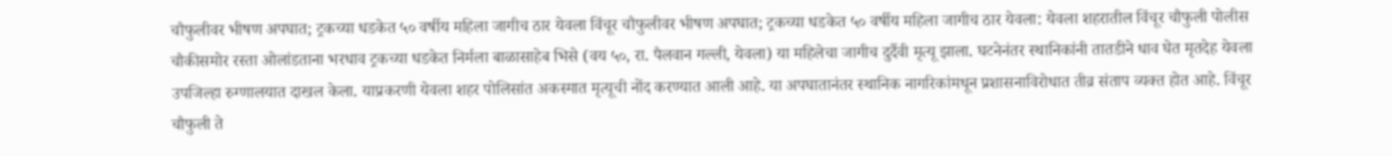चौफुलीवर भीषण अपघात; ट्रकच्या धडकेत ५० वर्षीय महिला जागीच ठार येवला विंचूर चौफुलीवर भीषण अपघात; ट्रकच्या धडकेत ५० वर्षीय महिला जागीच ठार येवला: येवला शहरातील विंचूर चौफुली पोलीस चौकीसमोर रस्ता ओलांडताना भरधाव ट्रकच्या धडकेत निर्मला बाळासाहेब भिसे (वय ५०, रा. पैलवान गल्ली, येवला) या महिलेचा जागीच दुर्दैवी मृत्यू झाला. घटनेनंतर स्थानिकांनी तातडीने धाव घेत मृतदेह येवला उपजिल्हा रुग्णालयात दाखल केला. याप्रकरणी येवला शहर पोलिसांत अकस्मात मृत्यूची नोंद करण्यात आली आहे. या अपघातानंतर स्थानिक नागरिकांमधून प्रशासनाविरोधात तीव्र संताप व्यक्त होत आहे. विंचूर चौफुली ते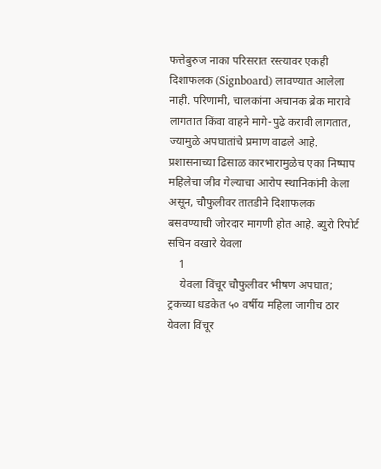फत्तेबुरुज नाका परिसरात रस्त्यावर एकही दिशाफलक (Signboard) लावण्यात आलेला नाही. परिणामी, चालकांना अचानक ब्रेक मारावे लागतात किंवा वाहने मागे-पुढे करावी लागतात, ज्यामुळे अपघातांचे प्रमाण वाढले आहे. प्रशासनाच्या ढिसाळ कारभारामुळेच एका निष्पाप महिलेचा जीव गेल्याचा आरोप स्थानिकांनी केला असून, चौफुलीवर तातडीने दिशाफलक बसवण्याची जोरदार मागणी होत आहे. ब्युरो रिपोर्ट सचिन वखारे येवला
    1
    येवला विंचूर चौफुलीवर भीषण अपघात; ट्रकच्या धडकेत ५० वर्षीय महिला जागीच ठार
येवला विंचूर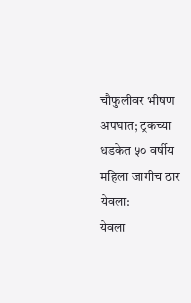चौफुलीवर भीषण अपघात; ट्रकच्या धडकेत ५० वर्षीय महिला जागीच ठार
येवला:
येवला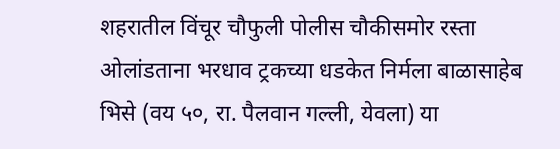शहरातील विंचूर चौफुली पोलीस चौकीसमोर रस्ता ओलांडताना भरधाव ट्रकच्या धडकेत निर्मला बाळासाहेब भिसे (वय ५०, रा. पैलवान गल्ली, येवला) या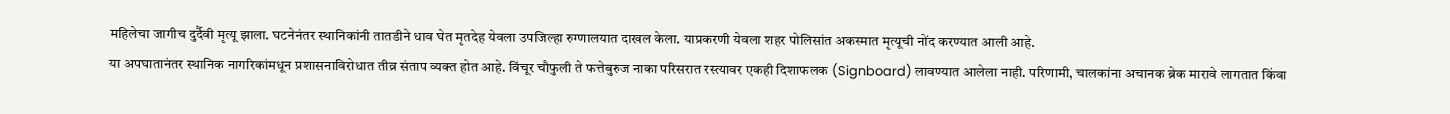महिलेचा जागीच दुर्दैवी मृत्यू झाला. घटनेनंतर स्थानिकांनी तातडीने धाव घेत मृतदेह येवला उपजिल्हा रुग्णालयात दाखल केला. याप्रकरणी येवला शहर पोलिसांत अकस्मात मृत्यूची नोंद करण्यात आली आहे.
या अपघातानंतर स्थानिक नागरिकांमधून प्रशासनाविरोधात तीव्र संताप व्यक्त होत आहे. विंचूर चौफुली ते फत्तेबुरुज नाका परिसरात रस्त्यावर एकही दिशाफलक (Signboard) लावण्यात आलेला नाही. परिणामी, चालकांना अचानक ब्रेक मारावे लागतात किंवा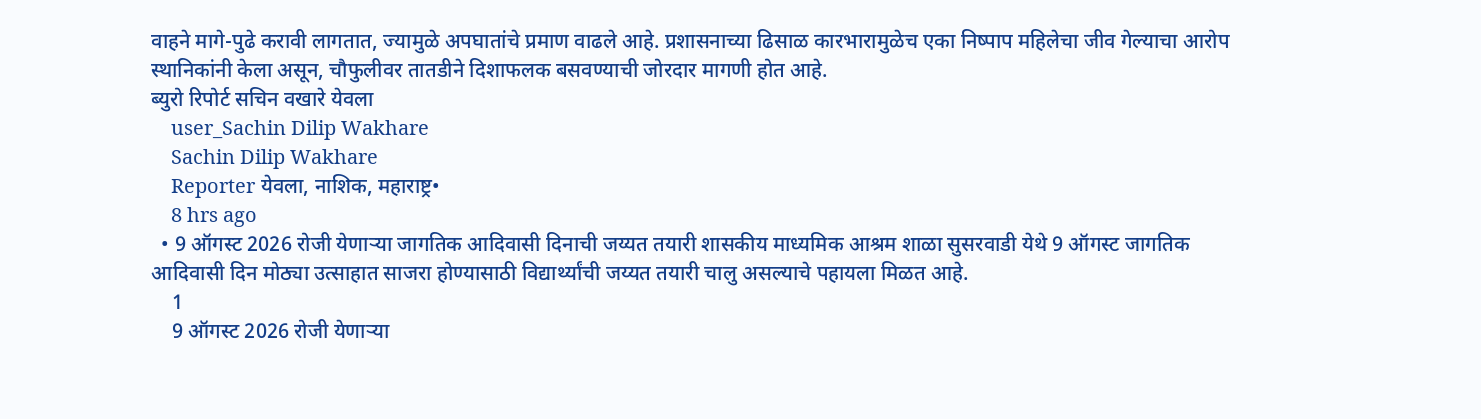वाहने मागे-पुढे करावी लागतात, ज्यामुळे अपघातांचे प्रमाण वाढले आहे. प्रशासनाच्या ढिसाळ कारभारामुळेच एका निष्पाप महिलेचा जीव गेल्याचा आरोप स्थानिकांनी केला असून, चौफुलीवर तातडीने दिशाफलक बसवण्याची जोरदार मागणी होत आहे.
ब्युरो रिपोर्ट सचिन वखारे येवला
    user_Sachin Dilip Wakhare
    Sachin Dilip Wakhare
    Reporter येवला, नाशिक, महाराष्ट्र•
    8 hrs ago
  • 9 ऑगस्ट 2026 रोजी येणाऱ्या जागतिक आदिवासी दिनाची जय्यत तयारी शासकीय माध्यमिक आश्रम शाळा सुसरवाडी येथे 9 ऑगस्ट जागतिक आदिवासी दिन मोठ्या उत्साहात साजरा होण्यासाठी विद्यार्थ्यांची जय्यत तयारी चालु असल्याचे पहायला मिळत आहे.
    1
    9 ऑगस्ट 2026 रोजी येणाऱ्या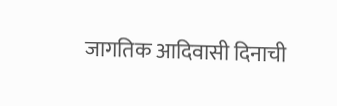जागतिक आदिवासी दिनाची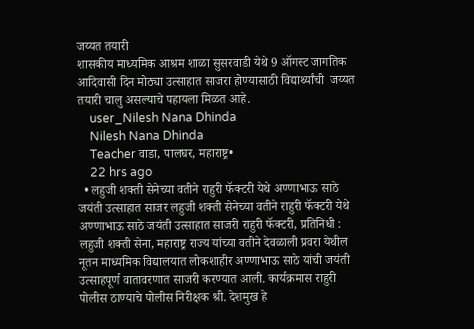जय्यत तयारी
शासकीय माध्यमिक आश्रम शाळा सुसरवाडी येथे 9 ऑगस्ट जागतिक आदिवासी दिन मोठ्या उत्साहात साजरा होण्यासाठी विद्यार्थ्यांची  जय्यत तयारी चालु असल्याचे पहायला मिळत आहे.
    user_Nilesh Nana Dhinda
    Nilesh Nana Dhinda
    Teacher वाडा, पालघर, महाराष्ट्र•
    22 hrs ago
  • लहुजी शक्ती सेनेच्या वतीने राहुरी फॅक्टरी येथे अण्णाभाऊ साठे जयंती उत्साहात साजर लहुजी शक्ती सेनेच्या वतीने राहुरी फॅक्टरी येथे अण्णाभाऊ साठे जयंती उत्साहात साजरी राहुरी फॅक्टरी, प्रतिनिधी : लहुजी शक्ती सेना, महाराष्ट्र राज्य यांच्या वतीने देवळाली प्रवरा येथील नूतन माध्यमिक विद्यालयात लोकशाहीर अण्णाभाऊ साठे यांची जयंती उत्साहपूर्ण वातावरणात साजरी करण्यात आली. कार्यक्रमास राहुरी पोलीस ठाण्याचे पोलीस निरीक्षक श्री. देशमुख हे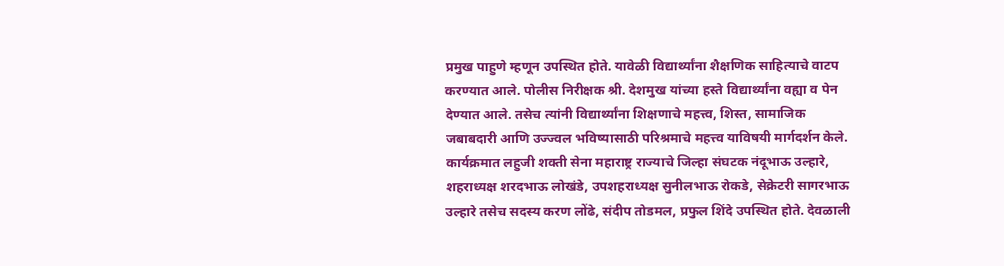प्रमुख पाहुणे म्हणून उपस्थित होते. यावेळी विद्यार्थ्यांना शैक्षणिक साहित्याचे वाटप करण्यात आले. पोलीस निरीक्षक श्री. देशमुख यांच्या हस्ते विद्यार्थ्यांना वह्या व पेन देण्यात आले. तसेच त्यांनी विद्यार्थ्यांना शिक्षणाचे महत्त्व, शिस्त, सामाजिक जबाबदारी आणि उज्ज्वल भविष्यासाठी परिश्रमाचे महत्त्व याविषयी मार्गदर्शन केले. कार्यक्रमात लहुजी शक्ती सेना महाराष्ट्र राज्याचे जिल्हा संघटक नंदूभाऊ उल्हारे, शहराध्यक्ष शरदभाऊ लोखंडे, उपशहराध्यक्ष सुनीलभाऊ रोकडे, सेक्रेटरी सागरभाऊ उल्हारे तसेच सदस्य करण लोंढे, संदीप तोडमल, प्रफुल शिंदे उपस्थित होते. देवळाली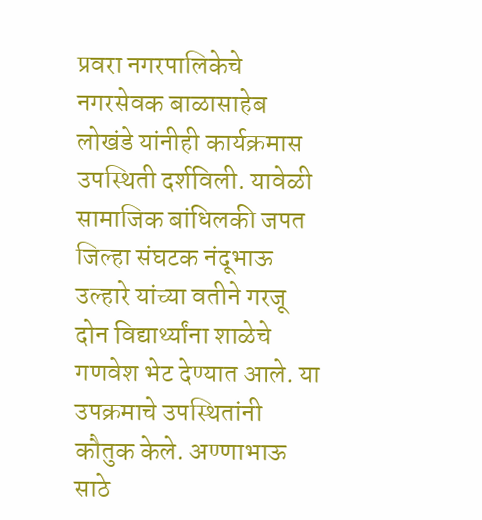प्रवरा नगरपालिकेचे नगरसेवक बाळासाहेब लोखंडे यांनीही कार्यक्रमास उपस्थिती दर्शविली. यावेळी सामाजिक बांधिलकी जपत जिल्हा संघटक नंदूभाऊ उल्हारे यांच्या वतीने गरजू दोन विद्यार्थ्यांना शाळेचे गणवेश भेट देण्यात आले. या उपक्रमाचे उपस्थितांनी कौतुक केले. अण्णाभाऊ साठे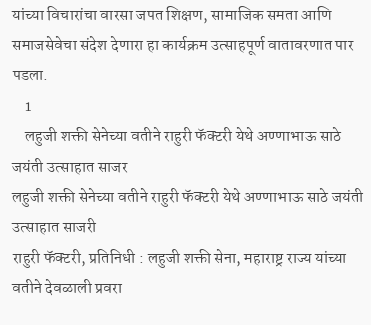यांच्या विचारांचा वारसा जपत शिक्षण, सामाजिक समता आणि समाजसेवेचा संदेश देणारा हा कार्यक्रम उत्साहपूर्ण वातावरणात पार पडला.
    1
    लहुजी शक्ती सेनेच्या वतीने राहुरी फॅक्टरी येथे अण्णाभाऊ साठे जयंती उत्साहात साजर
लहुजी शक्ती सेनेच्या वतीने राहुरी फॅक्टरी येथे अण्णाभाऊ साठे जयंती उत्साहात साजरी
राहुरी फॅक्टरी, प्रतिनिधी : लहुजी शक्ती सेना, महाराष्ट्र राज्य यांच्या वतीने देवळाली प्रवरा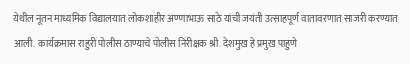येथील नूतन माध्यमिक विद्यालयात लोकशाहीर अण्णाभाऊ साठे यांची जयंती उत्साहपूर्ण वातावरणात साजरी करण्यात आली. कार्यक्रमास राहुरी पोलीस ठाण्याचे पोलीस निरीक्षक श्री. देशमुख हे प्रमुख पाहुणे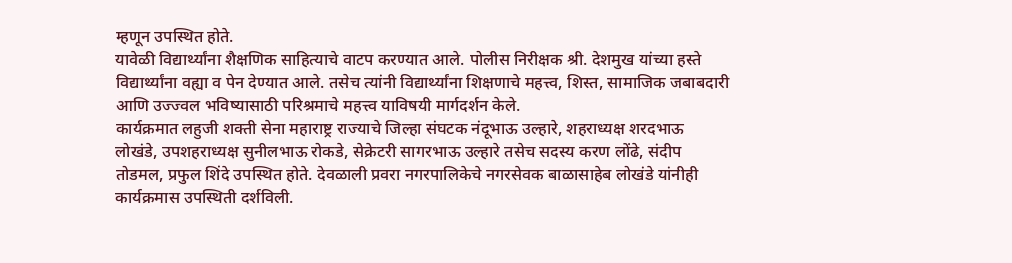म्हणून उपस्थित होते.
यावेळी विद्यार्थ्यांना शैक्षणिक साहित्याचे वाटप करण्यात आले. पोलीस निरीक्षक श्री. देशमुख यांच्या हस्ते विद्यार्थ्यांना वह्या व पेन देण्यात आले. तसेच त्यांनी विद्यार्थ्यांना शिक्षणाचे महत्त्व, शिस्त, सामाजिक जबाबदारी आणि उज्ज्वल भविष्यासाठी परिश्रमाचे महत्त्व याविषयी मार्गदर्शन केले.
कार्यक्रमात लहुजी शक्ती सेना महाराष्ट्र राज्याचे जिल्हा संघटक नंदूभाऊ उल्हारे, शहराध्यक्ष शरदभाऊ लोखंडे, उपशहराध्यक्ष सुनीलभाऊ रोकडे, सेक्रेटरी सागरभाऊ उल्हारे तसेच सदस्य करण लोंढे, संदीप तोडमल, प्रफुल शिंदे उपस्थित होते. देवळाली प्रवरा नगरपालिकेचे नगरसेवक बाळासाहेब लोखंडे यांनीही कार्यक्रमास उपस्थिती दर्शविली.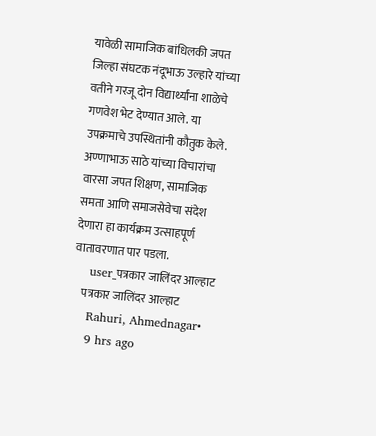यावेळी सामाजिक बांधिलकी जपत जिल्हा संघटक नंदूभाऊ उल्हारे यांच्या वतीने गरजू दोन विद्यार्थ्यांना शाळेचे गणवेश भेट देण्यात आले. या उपक्रमाचे उपस्थितांनी कौतुक केले.
अण्णाभाऊ साठे यांच्या विचारांचा वारसा जपत शिक्षण, सामाजिक समता आणि समाजसेवेचा संदेश देणारा हा कार्यक्रम उत्साहपूर्ण वातावरणात पार पडला.
    user_पत्रकार जालिंदर आल्हाट
    पत्रकार जालिंदर आल्हाट
    Rahuri, Ahmednagar•
    9 hrs ago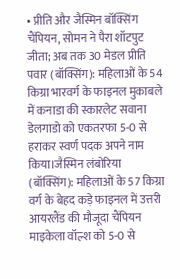• प्रीति और जैस्मिन बॉक्सिंग चैंपियन, सोमन ने पैरा शॉटपुट जीता; अब तक 30 मेडल प्रीति पवार (बॉक्सिंग): महिलाओं के 54 किग्रा भारवर्ग के फाइनल मुकाबले में कनाडा की स्कारलेट सवाना डेलगाडो को एकतरफा 5-0 से हराकर स्वर्ण पदक अपने नाम किया।जैस्मिन लंबोरिया (बॉक्सिंग): महिलाओं के 57 किग्रा वर्ग के बेहद कड़े फाइनल में उत्तरी आयरलैंड की मौजूदा चैंपियन माइकेला वॉल्श को 5-0 से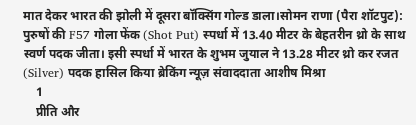मात देकर भारत की झोली में दूसरा बॉक्सिंग गोल्ड डाला।सोमन राणा (पैरा शॉटपुट): पुरुषों की F57 गोला फेंक (Shot Put) स्पर्धा में 13.40 मीटर के बेहतरीन थ्रो के साथ स्वर्ण पदक जीता। इसी स्पर्धा में भारत के शुभम जुयाल ने 13.28 मीटर थ्रो कर रजत (Silver) पदक हासिल किया ब्रेकिंग न्यूज़ संवाददाता आशीष मिश्रा
    1
    प्रीति और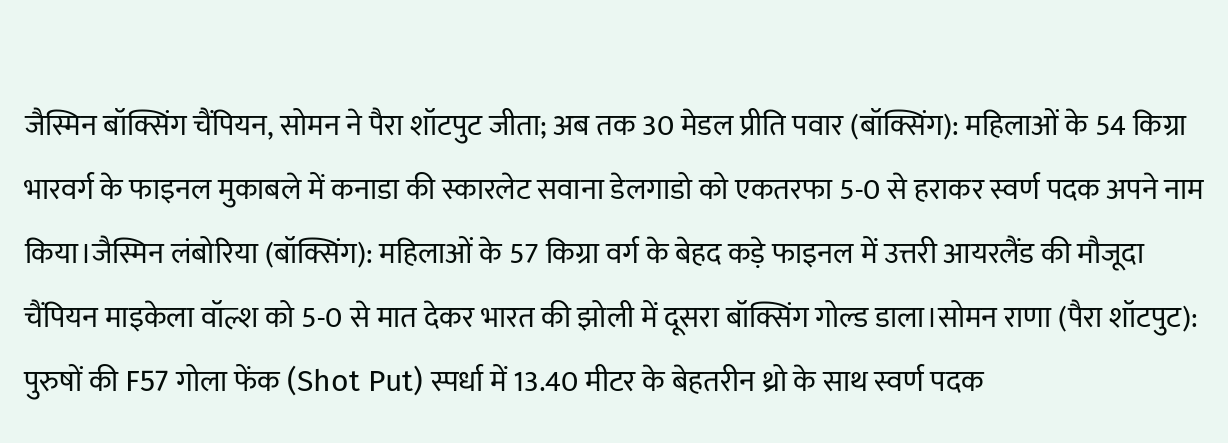जैस्मिन बॉक्सिंग चैंपियन, सोमन ने पैरा शॉटपुट जीता; अब तक 30 मेडल प्रीति पवार (बॉक्सिंग): महिलाओं के 54 किग्रा भारवर्ग के फाइनल मुकाबले में कनाडा की स्कारलेट सवाना डेलगाडो को एकतरफा 5-0 से हराकर स्वर्ण पदक अपने नाम किया।जैस्मिन लंबोरिया (बॉक्सिंग): महिलाओं के 57 किग्रा वर्ग के बेहद कड़े फाइनल में उत्तरी आयरलैंड की मौजूदा चैंपियन माइकेला वॉल्श को 5-0 से मात देकर भारत की झोली में दूसरा बॉक्सिंग गोल्ड डाला।सोमन राणा (पैरा शॉटपुट): पुरुषों की F57 गोला फेंक (Shot Put) स्पर्धा में 13.40 मीटर के बेहतरीन थ्रो के साथ स्वर्ण पदक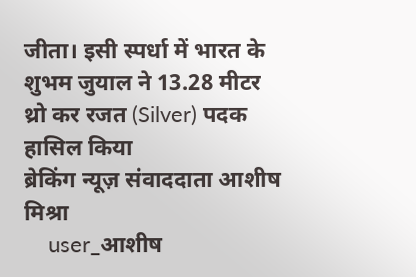जीता। इसी स्पर्धा में भारत के शुभम जुयाल ने 13.28 मीटर थ्रो कर रजत (Silver) पदक हासिल किया
ब्रेकिंग न्यूज़ संवाददाता आशीष मिश्रा
    user_आशीष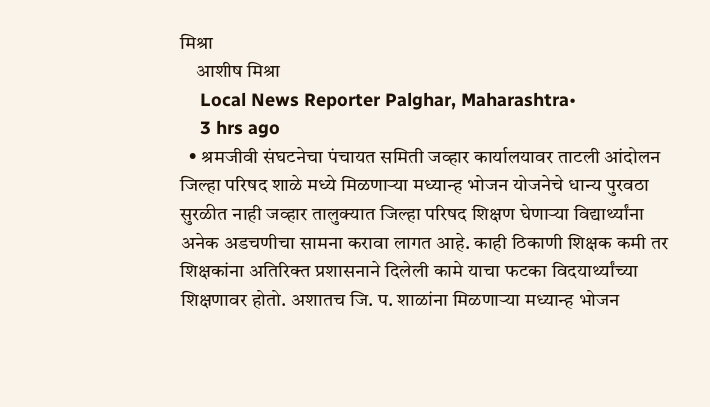मिश्रा
    आशीष मिश्रा
    Local News Reporter Palghar, Maharashtra•
    3 hrs ago
  • श्रमजीवी संघटनेचा पंचायत समिती जव्हार कार्यालयावर ताटली आंदोलन जिल्हा परिषद शाळे मध्ये मिळणाऱ्या मध्यान्ह भोजन योजनेचे धान्य पुरवठा सुरळीत नाही जव्हार तालुक्यात जिल्हा परिषद शिक्षण घेणाऱ्या विद्यार्थ्यांना अनेक अडचणीचा सामना करावा लागत आहे. काही ठिकाणी शिक्षक कमी तर शिक्षकांना अतिरिक्त प्रशासनाने दिलेली कामे याचा फटका विदयार्थ्यांच्या शिक्षणावर होतो. अशातच जि. प. शाळांना मिळणाऱ्या मध्यान्ह भोजन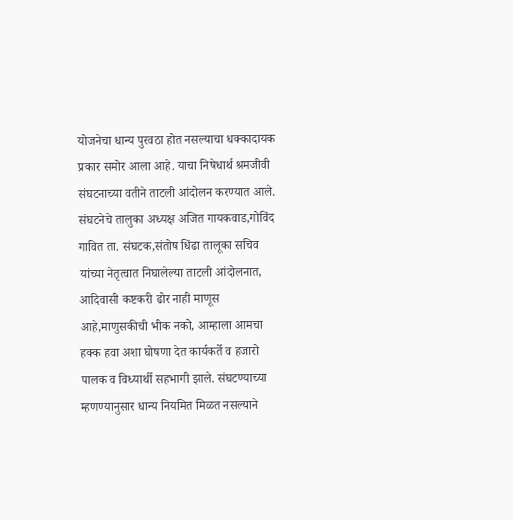योजनेचा धान्य पुरवठा होत नसल्याचा धक्कादायक प्रकार समोर आला आहे. याचा निषेधार्थ श्रमजीवी संघटनाच्या वतीने ताटली आंदोलन करण्यात आले. संघटनेचे तालुका अध्यक्ष अजित गायकवाड,गोविंद गावित ता. संघटक,संतोष धिंढा तालूका सचिव यांच्या नेतृत्वात निघालेल्या ताटली आंदोलनात, आदिवासी कष्टकरी ढोर नाही माणूस आहे,माणुसकीची भीक नको, आम्हाला आमचा हक्क हवा अशा घोषणा देत कार्यकर्ते व हजारो पालक व विध्यार्थी सहभागी झाले. संघटण्याच्या म्हणण्यानुसार धान्य नियमित मिळत नसल्याने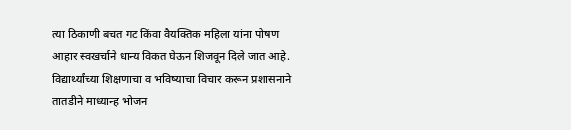त्या ठिकाणी बचत गट किंवा वैयक्तिक महिला यांना पोषण आहार स्वखर्चाने धान्य विकत घेऊन शिजवून दिले जात आहे. विद्यार्थ्यांच्या शिक्षणाचा व भविष्याचा विचार करून प्रशासनाने तातडीने माध्यान्ह भोजन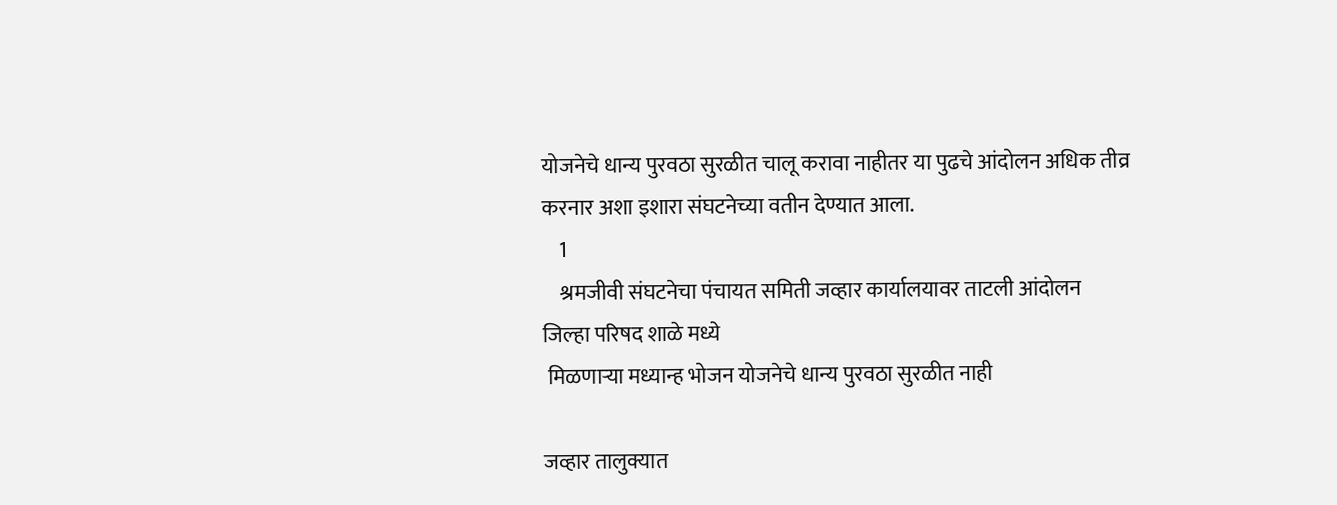योजनेचे धान्य पुरवठा सुरळीत चालू करावा नाहीतर या पुढचे आंदोलन अधिक तीव्र करनार अशा इशारा संघटनेच्या वतीन देण्यात आला.
    1
    श्रमजीवी संघटनेचा पंचायत समिती जव्हार कार्यालयावर ताटली आंदोलन
जिल्हा परिषद शाळे मध्ये
 मिळणाऱ्या मध्यान्ह भोजन योजनेचे धान्य पुरवठा सुरळीत नाही

जव्हार तालुक्यात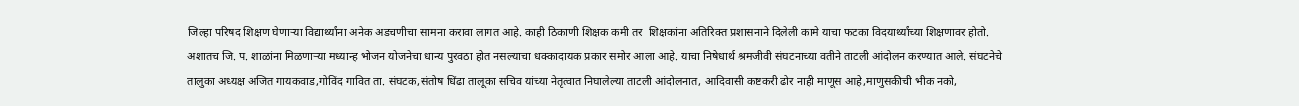जिल्हा परिषद शिक्षण घेणाऱ्या विद्यार्थ्यांना अनेक अडचणीचा सामना करावा लागत आहे. काही ठिकाणी शिक्षक कमी तर  शिक्षकांना अतिरिक्त प्रशासनाने दिलेली कामे याचा फटका विदयार्थ्यांच्या शिक्षणावर होतो. अशातच जि. प. शाळांना मिळणाऱ्या मध्यान्ह भोजन योजनेचा धान्य पुरवठा होत नसल्याचा धक्कादायक प्रकार समोर आला आहे. याचा निषेधार्थ श्रमजीवी संघटनाच्या वतीने ताटली आंदोलन करण्यात आले. संघटनेचे तालुका अध्यक्ष अजित गायकवाड,गोविंद गावित ता. संघटक,संतोष धिंढा तालूका सचिव यांच्या नेतृत्वात निघालेल्या ताटली आंदोलनात, आदिवासी कष्टकरी ढोर नाही माणूस आहे,माणुसकीची भीक नको,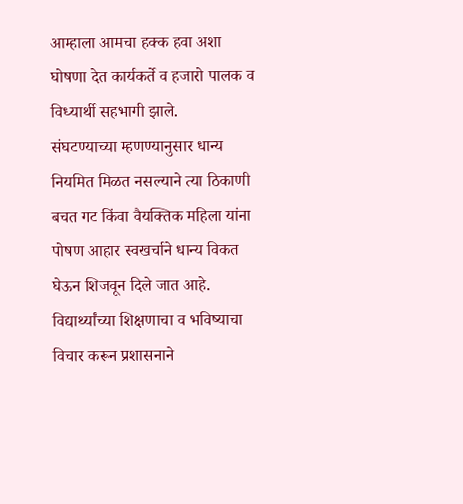आम्हाला आमचा हक्क हवा अशा घोषणा देत कार्यकर्ते व हजारो पालक व विध्यार्थी सहभागी झाले.
संघटण्याच्या म्हणण्यानुसार धान्य नियमित मिळत नसल्याने त्या ठिकाणी बचत गट किंवा वैयक्तिक महिला यांना पोषण आहार स्वखर्चाने धान्य विकत घेऊन शिजवून दिले जात आहे. विद्यार्थ्यांच्या शिक्षणाचा व भविष्याचा विचार करून प्रशासनाने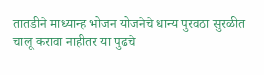तातडीने माध्यान्ह भोजन योजनेचे धान्य पुरवठा सुरळीत चालू करावा नाहीतर या पुढचे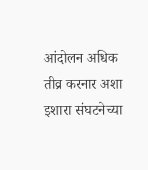आंदोलन अधिक तीव्र करनार अशा इशारा संघटनेच्या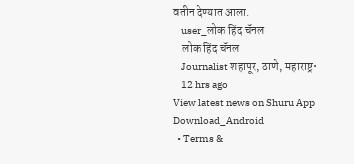वतीन देण्यात आला.
    user_लोक हिंद चॅनल
    लोक हिंद चॅनल
    Journalist शहापूर, ठाणे, महाराष्ट्र•
    12 hrs ago
View latest news on Shuru App
Download_Android
  • Terms &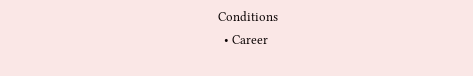Conditions
  • Career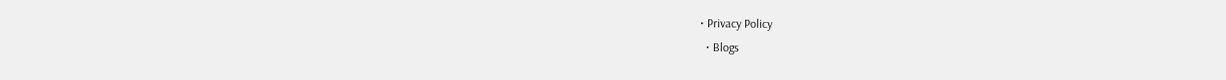• Privacy Policy
  • Blogs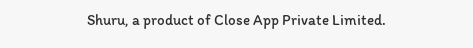Shuru, a product of Close App Private Limited.